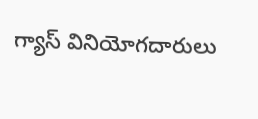గ్యాస్ వినియోగదారులు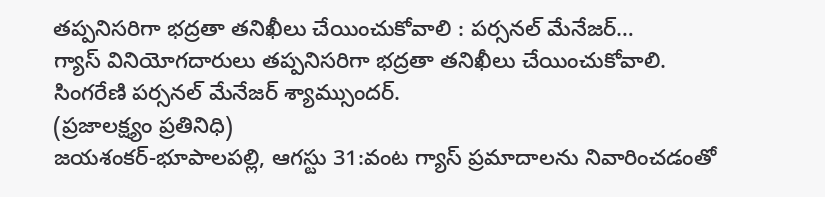తప్పనిసరిగా భద్రతా తనిఖీలు చేయించుకోవాలి : పర్సనల్ మేనేజర్…
గ్యాస్ వినియోగదారులు తప్పనిసరిగా భద్రతా తనిఖీలు చేయించుకోవాలి.
సింగరేణి పర్సనల్ మేనేజర్ శ్యామ్సుందర్.
(ప్రజాలక్ష్యం ప్రతినిధి)
జయశంకర్-భూపాలపల్లి, ఆగస్టు 31:వంట గ్యాస్ ప్రమాదాలను నివారించడంతో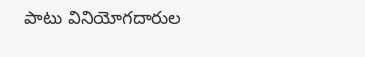పాటు వినియోగదారుల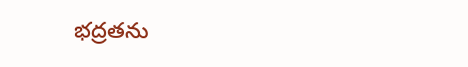భద్రతను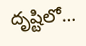దృష్టిలో…